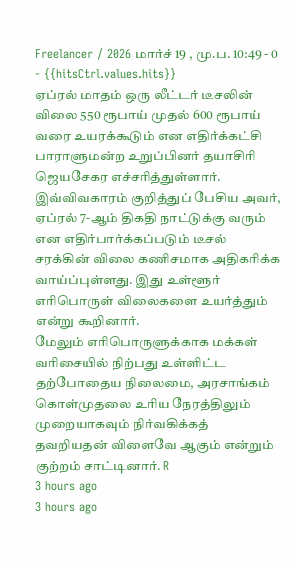Freelancer / 2026 மார்ச் 19 , மு.ப. 10:49 - 0 - {{hitsCtrl.values.hits}}
ஏப்ரல் மாதம் ஒரு லீட்டர் டீசலின் விலை 550 ரூபாய் முதல் 600 ரூபாய் வரை உயரக்கூடும் என எதிர்க்கட்சி பாராளுமன்ற உறுப்பினர் தயாசிரி ஜெயசேகர எச்சரித்துள்ளார்.
இவ்விவகாரம் குறித்துப் பேசிய அவர்,
ஏப்ரல் 7-ஆம் திகதி நாட்டுக்கு வரும் என எதிர்பார்க்கப்படும் டீசல் சரக்கின் விலை கணிசமாக அதிகரிக்க வாய்ப்புள்ளது. இது உள்ளூர் எரிபொருள் விலைகளை உயர்த்தும் என்று கூறினார்.
மேலும் எரிபொருளுக்காக மக்கள் வரிசையில் நிற்பது உள்ளிட்ட தற்போதைய நிலைமை, அரசாங்கம் கொள்முதலை உரிய நேரத்திலும் முறையாகவும் நிர்வகிக்கத் தவறியதன் விளைவே ஆகும் என்றும் குற்றம் சாட்டினார். R
3 hours ago
3 hours ago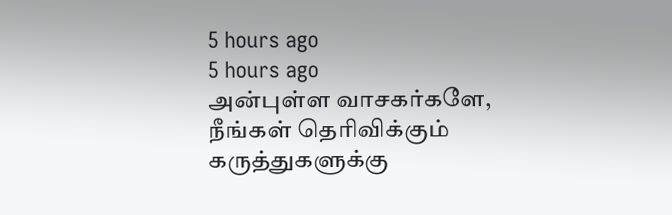5 hours ago
5 hours ago
அன்புள்ள வாசகர்களே,
நீங்கள் தெரிவிக்கும் கருத்துகளுக்கு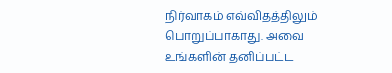நிர்வாகம் எவ்விதத்திலும் பொறுப்பாகாது. அவை உங்களின் தனிப்பட்ட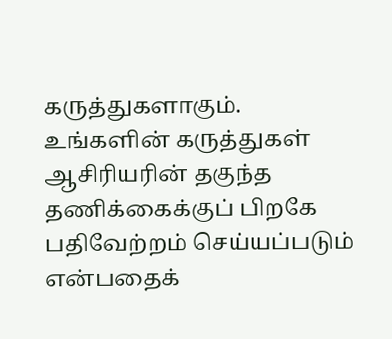கருத்துகளாகும். உங்களின் கருத்துகள் ஆசிரியரின் தகுந்த தணிக்கைக்குப் பிறகே பதிவேற்றம் செய்யப்படும் என்பதைக்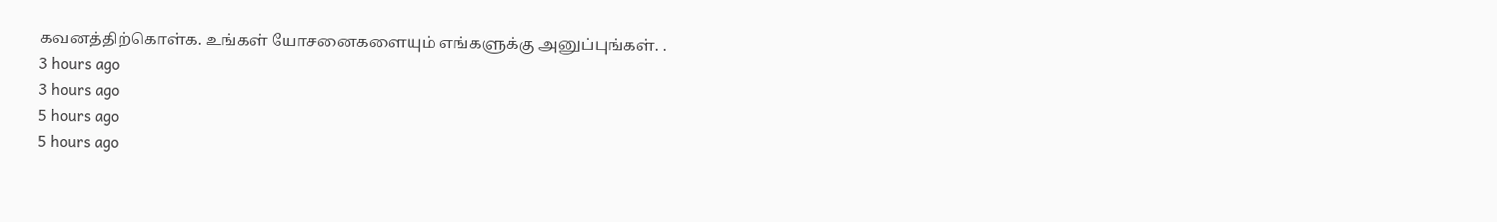கவனத்திற்கொள்க. உங்கள் யோசனைகளையும் எங்களுக்கு அனுப்புங்கள். .
3 hours ago
3 hours ago
5 hours ago
5 hours ago